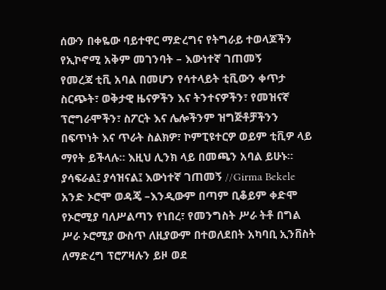ሰውን በቀዬው ባይተዋር ማድረግና የትግራይ ተወላጆችን የኢኮኖሚ አቅም መገንባት – እውነተኛ ገጠመኝ
የመረጃ ቲቪ አባል በመሆን የሳተላይት ቲቪውን ቀጥታ ስርጭት፣ ወቅታዊ ዜናዎችን እና ትንተናዎችን፣ የመዝናኛ ፕሮግራሞችን፣ ስፖርት እና ሌሎችንም ዝግጅቶቻችንን በፍጥነት እና ጥራት ስልክዎ፣ ኮምፒዩተርዎ ወይም ቲቪዎ ላይ ማየት ይችላሉ። እዚህ ሊንክ ላይ በመጫን አባል ይሁኑ።
ያሳፍራል፤ ያሳዝናል፤ እውነተኛ ገጠመኝ //Girma Bekele
አንድ ኦሮሞ ወዳጄ –እንዲውም በጣም ቢቆይም ቀድሞ የኦሮሚያ ባለሥልጣን የነበረ፣ የመንግስት ሥራ ትቶ በግል ሥራ ኦሮሚያ ውስጥ ለዚያውም በተወለደበት አካባቢ ኢንቨስት ለማድረግ ፕሮፖዛሉን ይዞ ወደ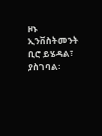ዞኑ ኢንቨስትመንት ቢሮ ይሄዳል፣ ያስገባል፡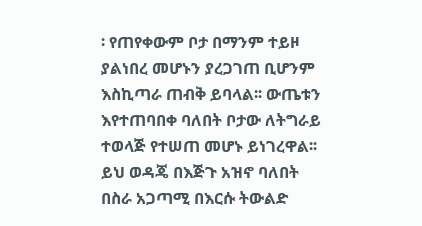፡ የጠየቀውም ቦታ በማንም ተይዞ ያልነበረ መሆኑን ያረጋገጠ ቢሆንም እስኪጣራ ጠብቅ ይባላል፡፡ ውጤቱን እየተጠባበቀ ባለበት ቦታው ለትግራይ ተወላጅ የተሠጠ መሆኑ ይነገረዋል፡፡
ይህ ወዳጄ በእጅጉ አዝኖ ባለበት በስራ አጋጣሚ በእርሱ ትውልድ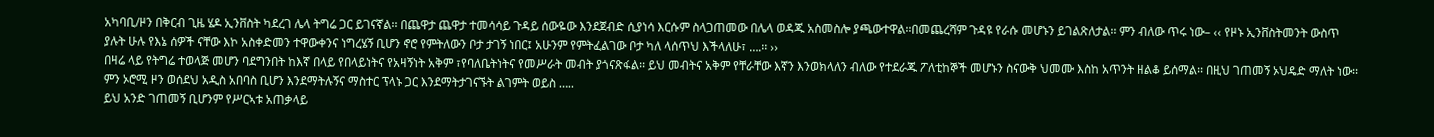አካባቢ/ዞን በቅርብ ጊዜ ሄዶ ኢንቨስት ካደረገ ሌላ ትግሬ ጋር ይገናኛል፡፡ በጨዋታ ጨዋታ ተመሳሳይ ጉዳይ ሰውዬው እንደጀብድ ሲያነሳ እርሱም ስላጋጠመው በሌላ ወዳጁ አስመስሎ ያጫውተዋል፡፡በመጨረሻም ጉዳዩ የራሱ መሆኑን ይገልጽለታል፡፡ ምን ብለው ጥሩ ነው– ‹‹ የዞኑ ኢንቨስትመንት ውስጥ ያሉት ሁሉ የእኔ ሰዎች ናቸው እኮ አስቀድመን ተዋውቀንና ነግረሄኝ ቢሆን ኖሮ የምትለውን ቦታ ታገኝ ነበር፤ አሁንም የምትፈልገው ቦታ ካለ ላሰጥህ እችላለሁ፣ ….፡፡ ››
በዛሬ ላይ የትግሬ ተወላጅ መሆን ባደግንበት ከእኛ በላይ የበላይነትና የአዛኝነት አቅም ፣የባለቤትነትና የመሥራት መብት ያጎናጽፋል፡፡ ይህ መብትና አቅም የቸራቸው እኛን እንወክላለን ብለው የተደራጁ ፖለቲከኞች መሆኑን ስናውቅ ህመሙ እስከ አጥንት ዘልቆ ይሰማል፡፡ በዚህ ገጠመኝ ኦህዴድ ማለት ነው፡፡ ምን ኦሮሚ ዞን ወሰደህ አዲስ አበባስ ቢሆን እንደማትሉኝና ማስተር ፕላኑ ጋር እንደማትታገናኙት ልገምት ወይስ …..
ይህ አንድ ገጠመኝ ቢሆንም የሥርኣቱ አጠቃላይ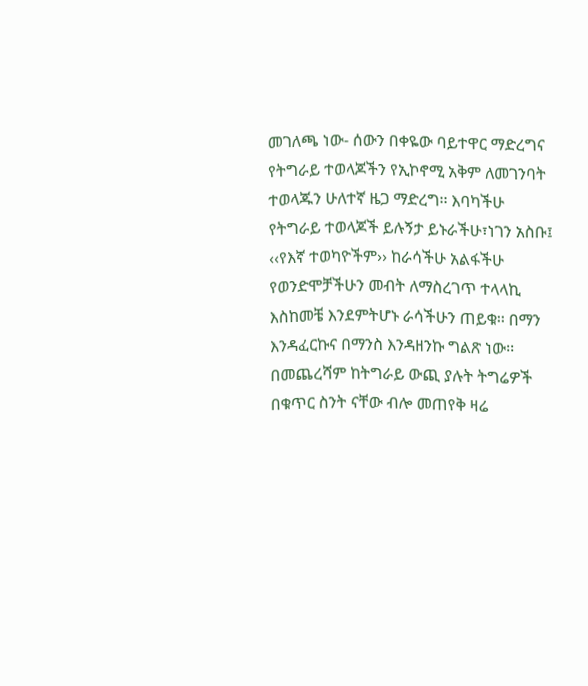መገለጫ ነው- ሰውን በቀዬው ባይተዋር ማድረግና የትግራይ ተወላጆችን የኢኮኖሚ አቅም ለመገንባት ተወላጁን ሁለተኛ ዜጋ ማድረግ፡፡ እባካችሁ የትግራይ ተወላጆች ይሉኝታ ይኑራችሁ፣ነገን አስቡ፤ ‹‹የእኛ ተወካዮችም›› ከራሳችሁ አልፋችሁ የወንድሞቻችሁን መብት ለማስረገጥ ተላላኪ እስከመቼ እንደምትሆኑ ራሳችሁን ጠይቁ፡፡ በማን እንዳፈርኩና በማንስ እንዳዘንኩ ግልጽ ነው፡፡
በመጨረሻም ከትግራይ ውጪ ያሉት ትግሬዎች በቁጥር ስንት ናቸው ብሎ መጠየቅ ዛሬ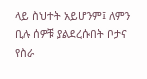ላይ ስህተት አይሆንም፤ ለምን ቢሉ ሰዎቹ ያልደረሱበት ቦታና የስራ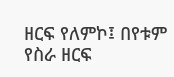ዘርፍ የለምኮ፤ በየቱም የስራ ዘርፍ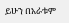ይሁን በአራቱም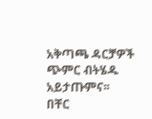አቅጣጫ ዳርቻዎች ጭምር ብትሄዱ አይታጡምና፡፡
በቸር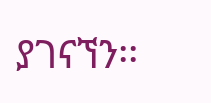ያገናኘን፡፡